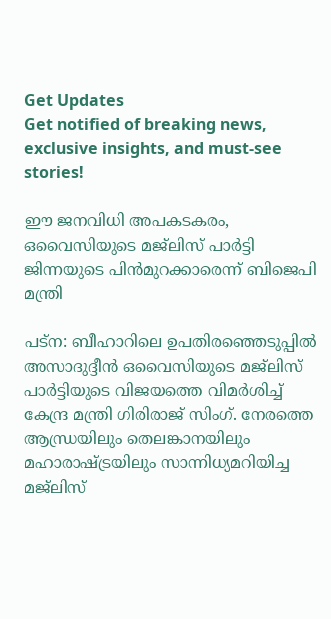Get Updates
Get notified of breaking news, exclusive insights, and must-see stories!

ഈ ജനവിധി അപകടകരം, ഒവൈസിയുടെ മജ്‌ലിസ് പാര്‍ട്ടി ജിന്നയുടെ പിന്‍മുറക്കാരെന്ന് ബിജെപി മന്ത്രി

പട്‌ന: ബീഹാറിലെ ഉപതിരഞ്ഞെടുപ്പില്‍ അസാദുദ്ദീന്‍ ഒവൈസിയുടെ മജ്‌ലിസ് പാര്‍ട്ടിയുടെ വിജയത്തെ വിമര്‍ശിച്ച് കേന്ദ്ര മന്ത്രി ഗിരിരാജ് സിംഗ്. നേരത്തെ ആന്ധ്രയിലും തെലങ്കാനയിലും മഹാരാഷ്ട്രയിലും സാന്നിധ്യമറിയിച്ച മജ്‌ലിസ്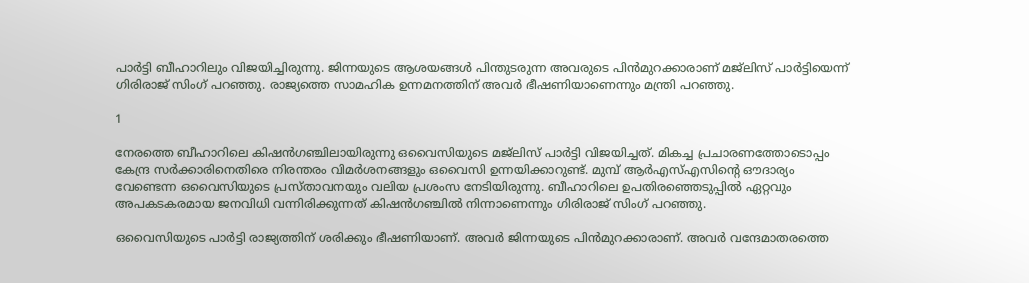പാര്‍ട്ടി ബീഹാറിലും വിജയിച്ചിരുന്നു. ജിന്നയുടെ ആശയങ്ങള്‍ പിന്തുടരുന്ന അവരുടെ പിന്‍മുറക്കാരാണ് മജ്‌ലിസ് പാര്‍ട്ടിയെന്ന് ഗിരിരാജ് സിംഗ് പറഞ്ഞു. രാജ്യത്തെ സാമഹിക ഉന്നമനത്തിന് അവര്‍ ഭീഷണിയാണെന്നും മന്ത്രി പറഞ്ഞു.

1

നേരത്തെ ബീഹാറിലെ കിഷന്‍ഗഞ്ചിലായിരുന്നു ഒവൈസിയുടെ മജ്‌ലിസ് പാര്‍ട്ടി വിജയിച്ചത്. മികച്ച പ്രചാരണത്തോടൊപ്പം കേന്ദ്ര സര്‍ക്കാരിനെതിരെ നിരന്തരം വിമര്‍ശനങ്ങളും ഒവൈസി ഉന്നയിക്കാറുണ്ട്. മുമ്പ് ആര്‍എസ്എസിന്റെ ഔദാര്യം വേണ്ടെന്ന ഒവൈസിയുടെ പ്രസ്താവനയും വലിയ പ്രശംസ നേടിയിരുന്നു. ബീഹാറിലെ ഉപതിരഞ്ഞെടുപ്പില്‍ ഏറ്റവും അപകടകരമായ ജനവിധി വന്നിരിക്കുന്നത് കിഷന്‍ഗഞ്ചില്‍ നിന്നാണെന്നും ഗിരിരാജ് സിംഗ് പറഞ്ഞു.

ഒവൈസിയുടെ പാര്‍ട്ടി രാജ്യത്തിന് ശരിക്കും ഭീഷണിയാണ്. അവര്‍ ജിന്നയുടെ പിന്‍മുറക്കാരാണ്. അവര്‍ വന്ദേമാതരത്തെ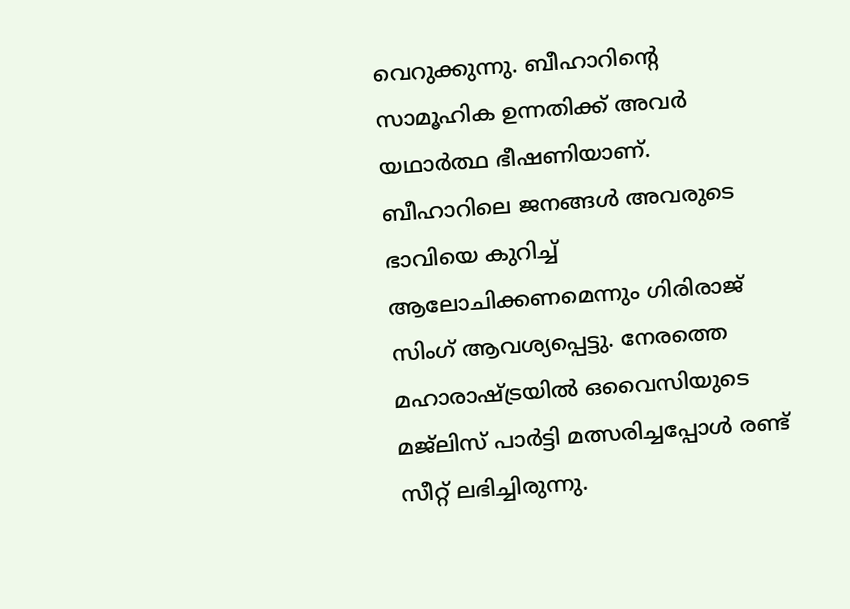വെറുക്കുന്നു. ബീഹാറിന്റെ സാമൂഹിക ഉന്നതിക്ക് അവര്‍ യഥാര്‍ത്ഥ ഭീഷണിയാണ്. ബീഹാറിലെ ജനങ്ങള്‍ അവരുടെ ഭാവിയെ കുറിച്ച് ആലോചിക്കണമെന്നും ഗിരിരാജ് സിംഗ് ആവശ്യപ്പെട്ടു. നേരത്തെ മഹാരാഷ്ട്രയില്‍ ഒവൈസിയുടെ മജ്‌ലിസ് പാര്‍ട്ടി മത്സരിച്ചപ്പോള്‍ രണ്ട് സീറ്റ് ലഭിച്ചിരുന്നു.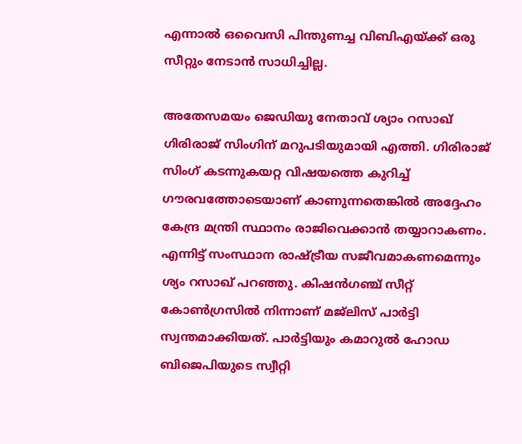എന്നാല്‍ ഒവൈസി പിന്തുണച്ച വിബിഎയ്ക്ക് ഒരു സീറ്റും നേടാന്‍ സാധിച്ചില്ല.

അതേസമയം ജെഡിയു നേതാവ് ശ്യാം റസാഖ് ഗിരിരാജ് സിംഗിന് മറുപടിയുമായി എത്തി. ഗിരിരാജ് സിംഗ് കടന്നുകയറ്റ വിഷയത്തെ കുറിച്ച് ഗൗരവത്തോടെയാണ് കാണുന്നതെങ്കില്‍ അദ്ദേഹം കേന്ദ്ര മന്ത്രി സ്ഥാനം രാജിവെക്കാന്‍ തയ്യാറാകണം. എന്നിട്ട് സംസ്ഥാന രാഷ്ട്രീയ സജീവമാകണമെന്നും ശ്യം റസാഖ് പറഞ്ഞു. കിഷന്‍ഗഞ്ച് സീറ്റ് കോണ്‍ഗ്രസില്‍ നിന്നാണ് മജ്‌ലിസ് പാര്‍ട്ടി സ്വന്തമാക്കിയത്. പാര്‍ട്ടിയും കമാറുല്‍ ഹോഡ ബിജെപിയുടെ സ്വീറ്റി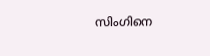സിംഗിനെ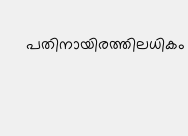പതിനായിരത്തിലധികം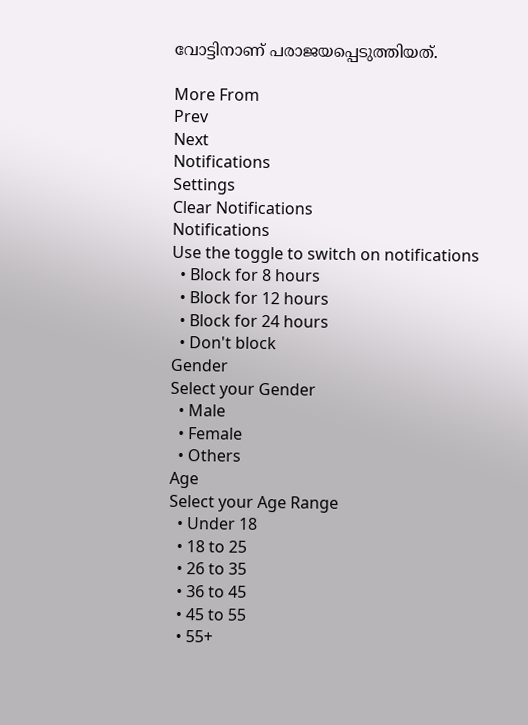വോട്ടിനാണ് പരാജയപ്പെടുത്തിയത്.

More From
Prev
Next
Notifications
Settings
Clear Notifications
Notifications
Use the toggle to switch on notifications
  • Block for 8 hours
  • Block for 12 hours
  • Block for 24 hours
  • Don't block
Gender
Select your Gender
  • Male
  • Female
  • Others
Age
Select your Age Range
  • Under 18
  • 18 to 25
  • 26 to 35
  • 36 to 45
  • 45 to 55
  • 55+